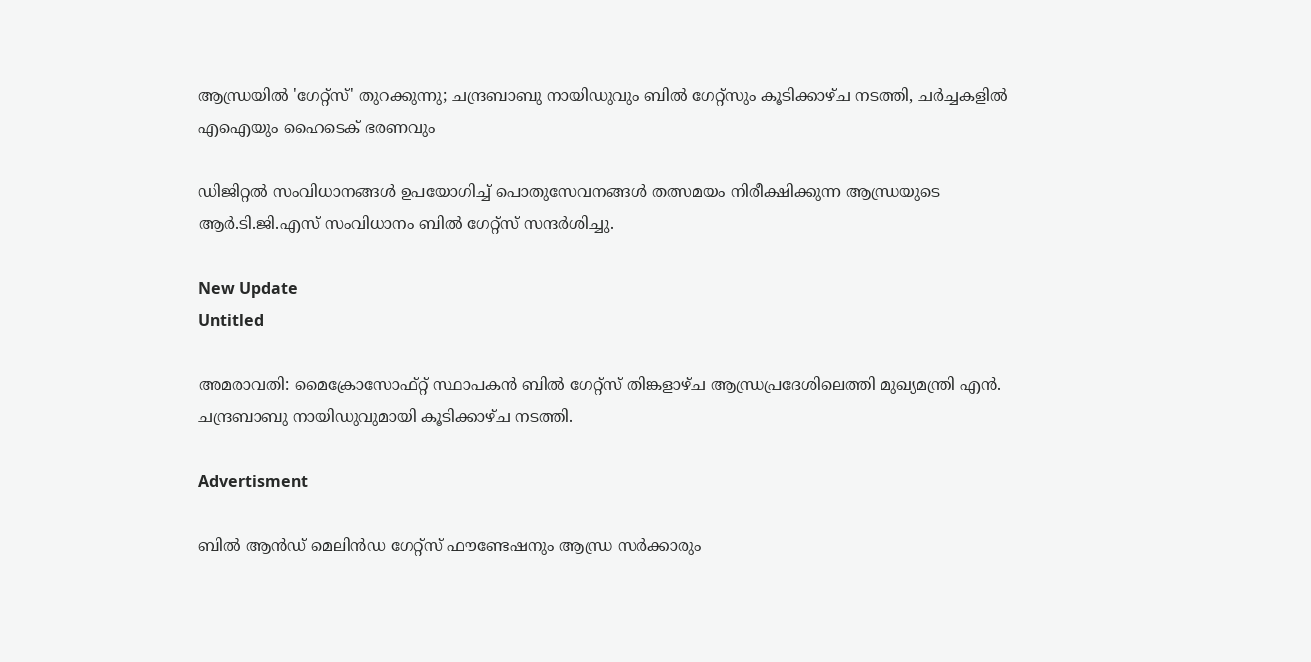ആന്ധ്രയിൽ 'ഗേറ്റ്സ്' തുറക്കുന്നു; ചന്ദ്രബാബു നായിഡുവും ബിൽ ഗേറ്റ്സും കൂടിക്കാഴ്ച നടത്തി, ചർച്ചകളിൽ എഐയും ഹൈടെക് ഭരണവും

ഡിജിറ്റല്‍ സംവിധാനങ്ങള്‍ ഉപയോഗിച്ച് പൊതുസേവനങ്ങള്‍ തത്സമയം നിരീക്ഷിക്കുന്ന ആന്ധ്രയുടെ ആര്‍.ടി.ജി.എസ് സംവിധാനം ബില്‍ ഗേറ്റ്‌സ് സന്ദര്‍ശിച്ചു.

New Update
Untitled

അമരാവതി: മൈക്രോസോഫ്റ്റ് സ്ഥാപകന്‍ ബില്‍ ഗേറ്റ്‌സ് തിങ്കളാഴ്ച ആന്ധ്രപ്രദേശിലെത്തി മുഖ്യമന്ത്രി എന്‍. ചന്ദ്രബാബു നായിഡുവുമായി കൂടിക്കാഴ്ച നടത്തി.

Advertisment

ബില്‍ ആന്‍ഡ് മെലിന്‍ഡ ഗേറ്റ്‌സ് ഫൗണ്ടേഷനും ആന്ധ്ര സര്‍ക്കാരും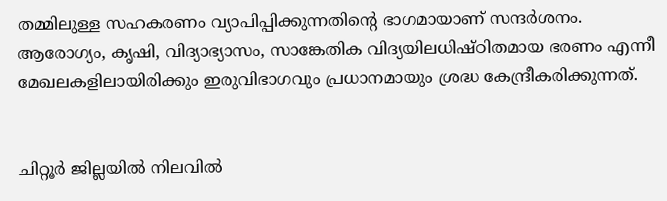തമ്മിലുള്ള സഹകരണം വ്യാപിപ്പിക്കുന്നതിന്റെ ഭാഗമായാണ് സന്ദര്‍ശനം. ആരോഗ്യം, കൃഷി, വിദ്യാഭ്യാസം, സാങ്കേതിക വിദ്യയിലധിഷ്ഠിതമായ ഭരണം എന്നീ മേഖലകളിലായിരിക്കും ഇരുവിഭാഗവും പ്രധാനമായും ശ്രദ്ധ കേന്ദ്രീകരിക്കുന്നത്.


ചിറ്റൂര്‍ ജില്ലയില്‍ നിലവില്‍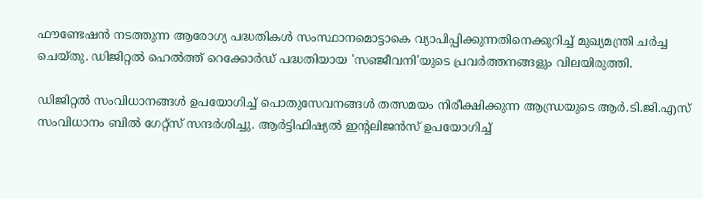ഫൗണ്ടേഷന്‍ നടത്തുന്ന ആരോഗ്യ പദ്ധതികള്‍ സംസ്ഥാനമൊട്ടാകെ വ്യാപിപ്പിക്കുന്നതിനെക്കുറിച്ച് മുഖ്യമന്ത്രി ചര്‍ച്ച ചെയ്തു. ഡിജിറ്റല്‍ ഹെല്‍ത്ത് റെക്കോര്‍ഡ് പദ്ധതിയായ 'സഞ്ജീവനി'യുടെ പ്രവര്‍ത്തനങ്ങളും വിലയിരുത്തി.

ഡിജിറ്റല്‍ സംവിധാനങ്ങള്‍ ഉപയോഗിച്ച് പൊതുസേവനങ്ങള്‍ തത്സമയം നിരീക്ഷിക്കുന്ന ആന്ധ്രയുടെ ആര്‍.ടി.ജി.എസ് സംവിധാനം ബില്‍ ഗേറ്റ്‌സ് സന്ദര്‍ശിച്ചു. ആര്‍ട്ടിഫിഷ്യല്‍ ഇന്റലിജന്‍സ് ഉപയോഗിച്ച്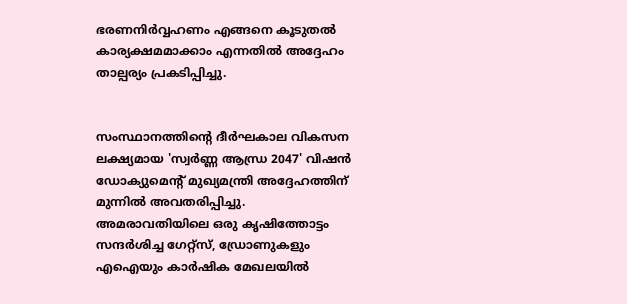ഭരണനിര്‍വ്വഹണം എങ്ങനെ കൂടുതല്‍ കാര്യക്ഷമമാക്കാം എന്നതില്‍ അദ്ദേഹം താല്പര്യം പ്രകടിപ്പിച്ചു.


സംസ്ഥാനത്തിന്റെ ദീര്‍ഘകാല വികസന ലക്ഷ്യമായ 'സ്വര്‍ണ്ണ ആന്ധ്ര 2047' വിഷന്‍ ഡോക്യുമെന്റ് മുഖ്യമന്ത്രി അദ്ദേഹത്തിന് മുന്നില്‍ അവതരിപ്പിച്ചു. അമരാവതിയിലെ ഒരു കൃഷിത്തോട്ടം സന്ദര്‍ശിച്ച ഗേറ്റ്‌സ്, ഡ്രോണുകളും എഐയും കാര്‍ഷിക മേഖലയില്‍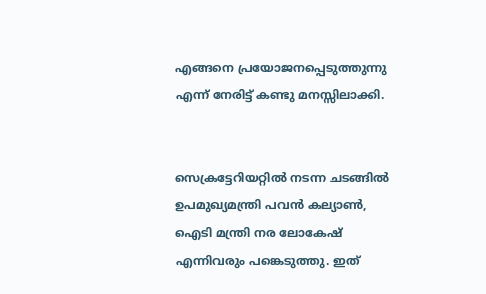എങ്ങനെ പ്രയോജനപ്പെടുത്തുന്നു എന്ന് നേരിട്ട് കണ്ടു മനസ്സിലാക്കി.


സെക്രട്ടേറിയറ്റില്‍ നടന്ന ചടങ്ങില്‍ ഉപമുഖ്യമന്ത്രി പവന്‍ കല്യാണ്‍, ഐടി മന്ത്രി നര ലോകേഷ് എന്നിവരും പങ്കെടുത്തു. ഇത്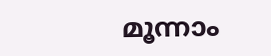മൂന്നാം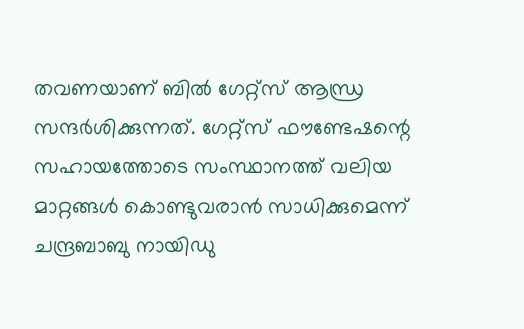തവണയാണ് ബില്‍ ഗേറ്റ്‌സ് ആന്ധ്ര സന്ദര്‍ശിക്കുന്നത്. ഗേറ്റ്‌സ് ഫൗണ്ടേഷന്റെ സഹായത്തോടെ സംസ്ഥാനത്ത് വലിയ മാറ്റങ്ങള്‍ കൊണ്ടുവരാന്‍ സാധിക്കുമെന്ന് ചന്ദ്രബാബു നായിഡു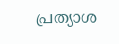പ്രത്യാശ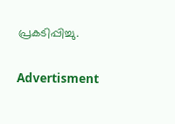പ്രകടിപ്പിച്ചു.

Advertisment